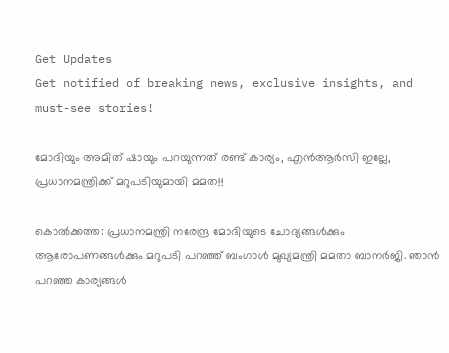Get Updates
Get notified of breaking news, exclusive insights, and must-see stories!

മോദിയും അമിത് ഷായും പറയുന്നത് രണ്ട് കാര്യം, എന്‍ആര്‍സി ഇല്ലേ, പ്രധാനമന്ത്രിക്ക് മറുപടിയുമായി മമത!!

കൊല്‍ക്കത്ത: പ്രധാനമന്ത്രി നരേന്ദ്ര മോദിയുടെ ചോദ്യങ്ങള്‍ക്കും ആരോപണങ്ങള്‍ക്കും മറുപടി പറഞ്ഞ് ബംഗാള്‍ മുഖ്യമന്ത്രി മമതാ ബാനര്‍ജി. ഞാന്‍ പറഞ്ഞ കാര്യങ്ങള്‍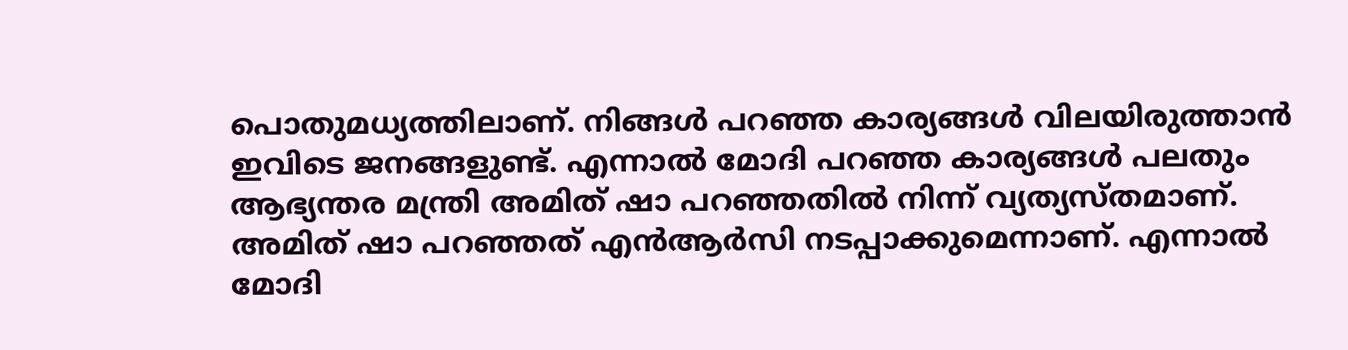പൊതുമധ്യത്തിലാണ്. നിങ്ങള്‍ പറഞ്ഞ കാര്യങ്ങള്‍ വിലയിരുത്താന്‍ ഇവിടെ ജനങ്ങളുണ്ട്. എന്നാല്‍ മോദി പറഞ്ഞ കാര്യങ്ങള്‍ പലതും ആഭ്യന്തര മന്ത്രി അമിത് ഷാ പറഞ്ഞതില്‍ നിന്ന് വ്യത്യസ്തമാണ്. അമിത് ഷാ പറഞ്ഞത് എന്‍ആര്‍സി നടപ്പാക്കുമെന്നാണ്. എന്നാല്‍ മോദി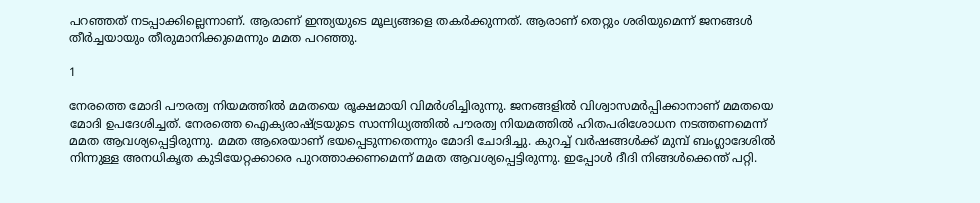പറഞ്ഞത് നടപ്പാക്കില്ലെന്നാണ്. ആരാണ് ഇന്ത്യയുടെ മൂല്യങ്ങളെ തകര്‍ക്കുന്നത്. ആരാണ് തെറ്റും ശരിയുമെന്ന് ജനങ്ങള്‍ തീര്‍ച്ചയായും തീരുമാനിക്കുമെന്നും മമത പറഞ്ഞു.

1

നേരത്തെ മോദി പൗരത്വ നിയമത്തില്‍ മമതയെ രൂക്ഷമായി വിമര്‍ശിച്ചിരുന്നു. ജനങ്ങളില്‍ വിശ്വാസമര്‍പ്പിക്കാനാണ് മമതയെ മോദി ഉപദേശിച്ചത്. നേരത്തെ ഐക്യരാഷ്ട്രയുടെ സാന്നിധ്യത്തില്‍ പൗരത്വ നിയമത്തില്‍ ഹിതപരിശോധന നടത്തണമെന്ന് മമത ആവശ്യപ്പെട്ടിരുന്നു. മമത ആരെയാണ് ഭയപ്പെടുന്നതെന്നും മോദി ചോദിച്ചു. കുറച്ച് വര്‍ഷങ്ങള്‍ക്ക് മുമ്പ് ബംഗ്ലാദേശില്‍ നിന്നുള്ള അനധികൃത കുടിയേറ്റക്കാരെ പുറത്താക്കണമെന്ന് മമത ആവശ്യപ്പെട്ടിരുന്നു. ഇപ്പോള്‍ ദീദി നിങ്ങള്‍ക്കെന്ത് പറ്റി.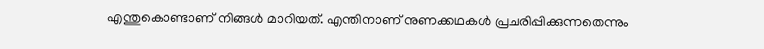എന്തുകൊണ്ടാണ് നിങ്ങള്‍ മാറിയത്. എന്തിനാണ് നുണക്കഥകള്‍ പ്രചരിപ്പിക്കുന്നതെന്നും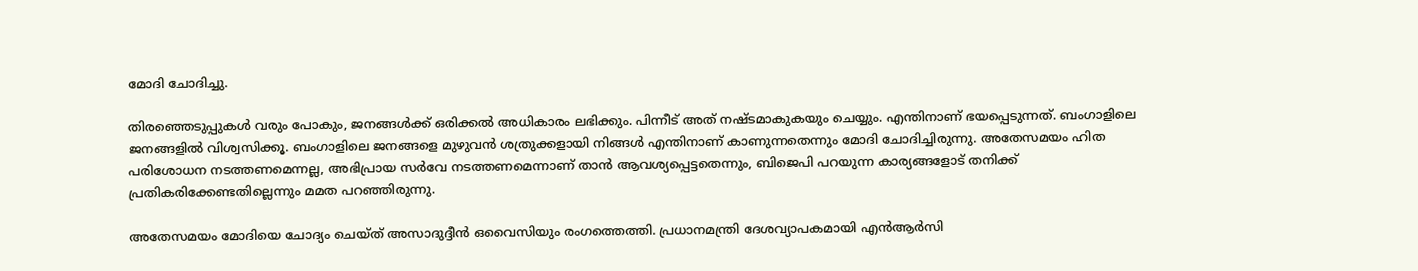മോദി ചോദിച്ചു.

തിരഞ്ഞെടുപ്പുകള്‍ വരും പോകും, ജനങ്ങള്‍ക്ക് ഒരിക്കല്‍ അധികാരം ലഭിക്കും. പിന്നീട് അത് നഷ്ടമാകുകയും ചെയ്യും. എന്തിനാണ് ഭയപ്പെടുന്നത്. ബംഗാളിലെ ജനങ്ങളില്‍ വിശ്വസിക്കൂ. ബംഗാളിലെ ജനങ്ങളെ മുഴുവന്‍ ശത്രുക്കളായി നിങ്ങള്‍ എന്തിനാണ് കാണുന്നതെന്നും മോദി ചോദിച്ചിരുന്നു. അതേസമയം ഹിത പരിശോധന നടത്തണമെന്നല്ല, അഭിപ്രായ സര്‍വേ നടത്തണമെന്നാണ് താന്‍ ആവശ്യപ്പെട്ടതെന്നും, ബിജെപി പറയുന്ന കാര്യങ്ങളോട് തനിക്ക് പ്രതികരിക്കേണ്ടതില്ലെന്നും മമത പറഞ്ഞിരുന്നു.

അതേസമയം മോദിയെ ചോദ്യം ചെയ്ത് അസാദുദ്ദീന്‍ ഒവൈസിയും രംഗത്തെത്തി. പ്രധാനമന്ത്രി ദേശവ്യാപകമായി എന്‍ആര്‍സി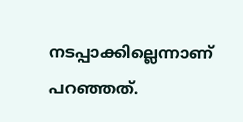നടപ്പാക്കില്ലെന്നാണ് പറഞ്ഞത്.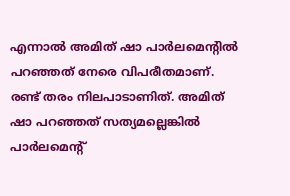എന്നാല്‍ അമിത് ഷാ പാര്‍ലമെന്റില്‍ പറഞ്ഞത് നേരെ വിപരീതമാണ്. രണ്ട് തരം നിലപാടാണിത്. അമിത് ഷാ പറഞ്ഞത് സത്യമല്ലെങ്കില്‍ പാര്‍ലമെന്റ്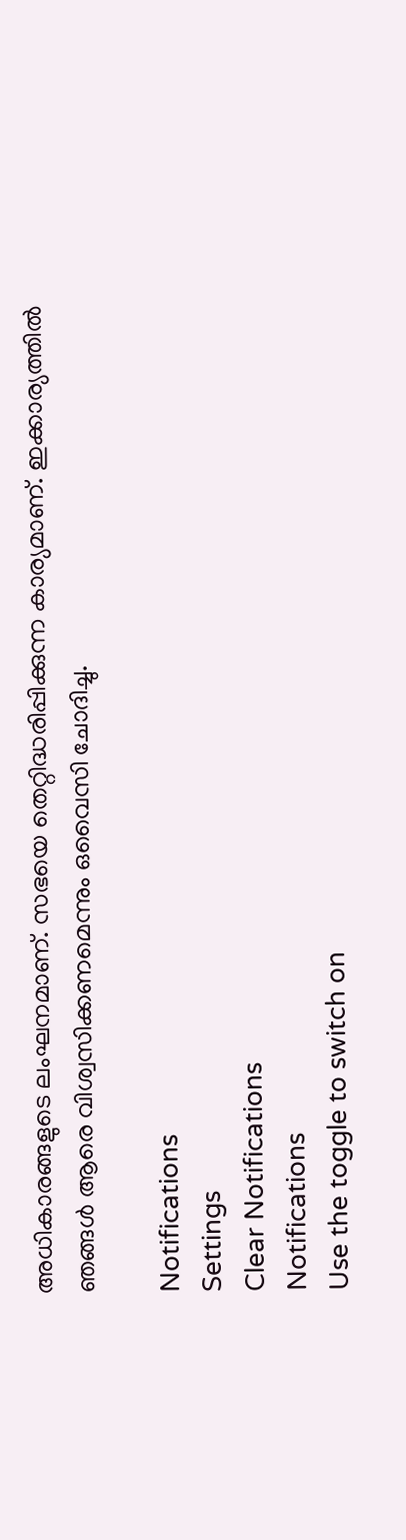അധികാരങ്ങളുടെ ലംഘനമാണ്. സഭയെ തെറ്റിദ്ധരിപ്പിക്കുന്ന കാര്യമാണ്. ഇക്കാര്യത്തില്‍ ഞങ്ങള്‍ ആരെ വിശ്വസിക്കണമെന്നും ഒവൈസി ചോദിച്ചു.

Notifications
Settings
Clear Notifications
Notifications
Use the toggle to switch on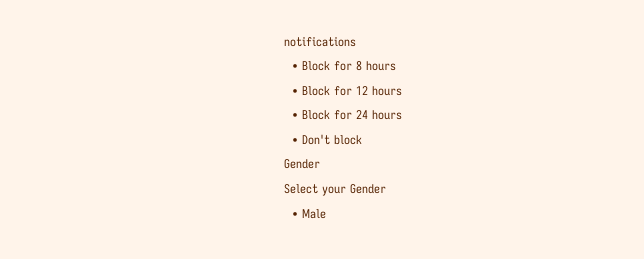notifications
  • Block for 8 hours
  • Block for 12 hours
  • Block for 24 hours
  • Don't block
Gender
Select your Gender
  • Male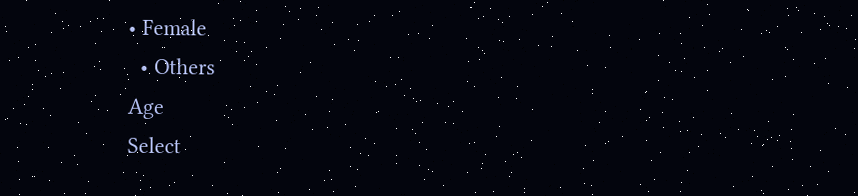• Female
  • Others
Age
Select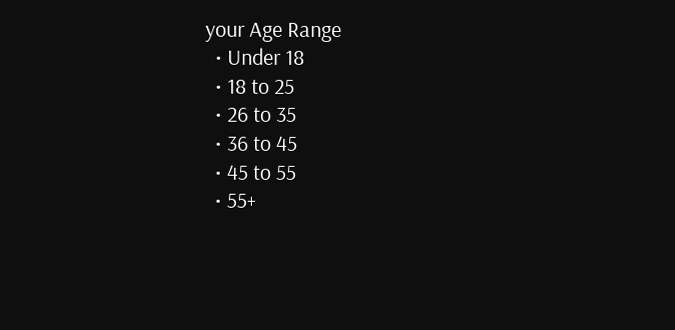your Age Range
  • Under 18
  • 18 to 25
  • 26 to 35
  • 36 to 45
  • 45 to 55
  • 55+